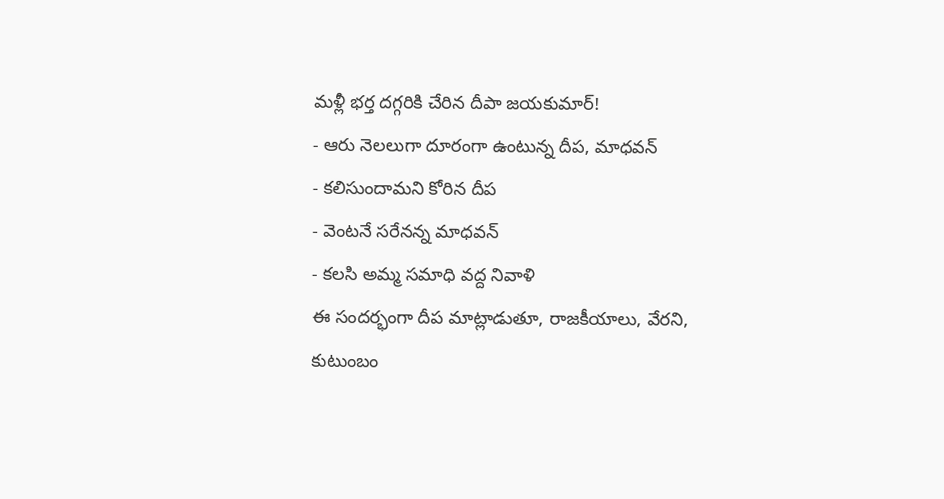మళ్లీ భర్త దగ్గరికి చేరిన దీపా జయకుమార్!
- ఆరు నెలలుగా దూరంగా ఉంటున్న దీప, మాధవన్
- కలిసుందామని కోరిన దీప
- వెంటనే సరేనన్న మాధవన్
- కలసి అమ్మ సమాధి వద్ద నివాళి
ఈ సందర్భంగా దీప మాట్లాడుతూ, రాజకీయాలు, వేరని, కుటుంబం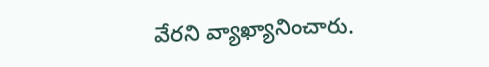వేరని వ్యాఖ్యానించారు.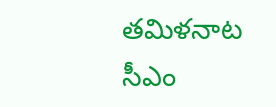తమిళనాట సీఎం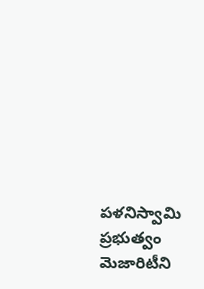పళనిస్వామి ప్రభుత్వం మెజారిటీని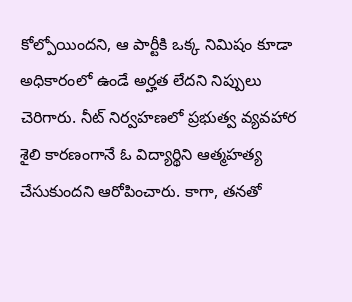కోల్పోయిందని, ఆ పార్టీకి ఒక్క నిమిషం కూడా అధికారంలో ఉండే అర్హత లేదని నిప్పులు చెరిగారు. నీట్ నిర్వహణలో ప్రభుత్వ వ్యవహార శైలి కారణంగానే ఓ విద్యార్థిని ఆత్మహత్య చేసుకుందని ఆరోపించారు. కాగా, తనతో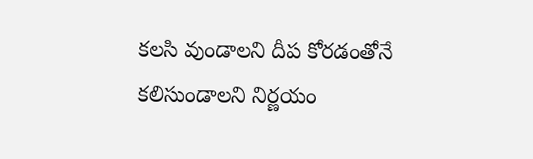కలసి వుండాలని దీప కోరడంతోనే కలిసుండాలని నిర్ణయం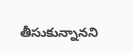తీసుకున్నానని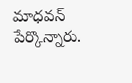మాధవన్ పేర్కొన్నారు.